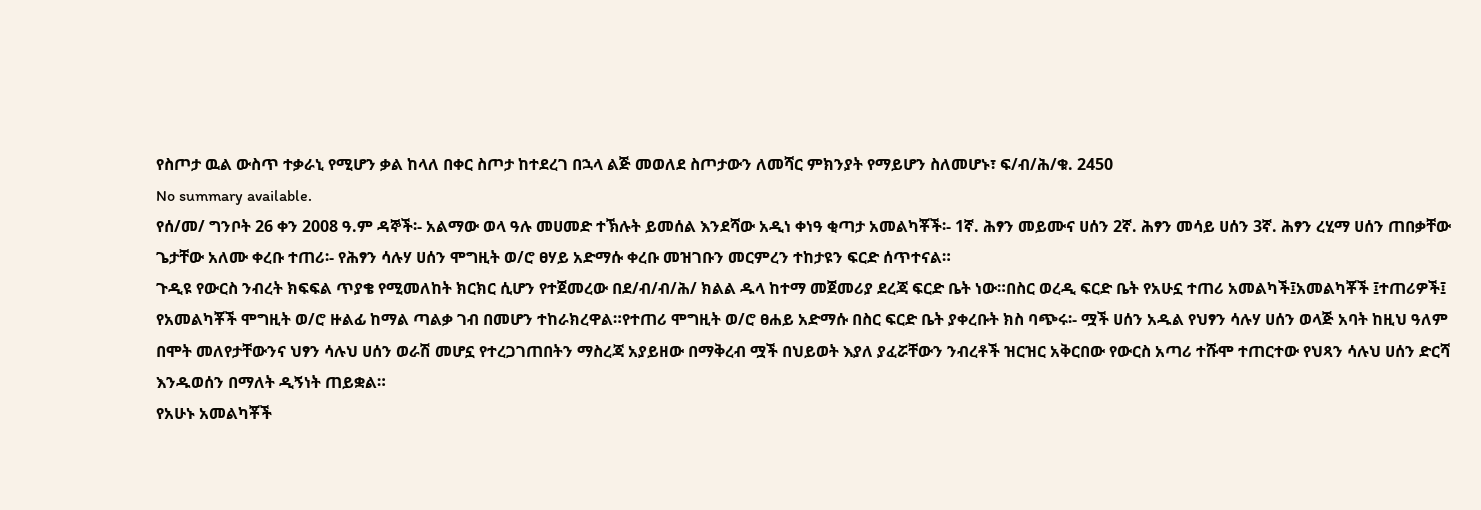የስጦታ ዉል ውስጥ ተቃራኒ የሚሆን ቃል ከላለ በቀር ስጦታ ከተደረገ በኋላ ልጅ መወለደ ስጦታውን ለመሻር ምክንያት የማይሆን ስለመሆኑ፣ ፍ/ብ/ሕ/ቁ. 2450
No summary available.
የሰ/መ/ ግንቦት 26 ቀን 2008 ዓ.ም ዳኞች፡- አልማው ወላ ዓሉ መሀመድ ተኽሉት ይመሰል እንደሻው አዲነ ቀነዓ ቂጣታ አመልካቾች፡- 1ኛ. ሕፃን መይሙና ሀሰን 2ኛ. ሕፃን መሳይ ሀሰን 3ኛ. ሕፃን ረሂማ ሀሰን ጠበቃቸው ጌታቸው አለሙ ቀረቡ ተጠሪ፡- የሕፃን ሳሉሃ ሀሰን ሞግዚት ወ/ሮ ፀሃይ አድማሱ ቀረቡ መዝገቡን መርምረን ተከታዩን ፍርድ ሰጥተናል።
ጉዲዩ የውርስ ንብረት ክፍፍል ጥያቄ የሚመለከት ክርክር ሲሆን የተጀመረው በደ/ብ/ብ/ሕ/ ክልል ዱላ ከተማ መጀመሪያ ደረጃ ፍርድ ቤት ነው።በስር ወረዲ ፍርድ ቤት የአሁኗ ተጠሪ አመልካች፤አመልካቾች ፤ተጠሪዎች፤ የአመልካቾች ሞግዚት ወ/ሮ ዙልፊ ከማል ጣልቃ ገብ በመሆን ተከራክረዋል።የተጠሪ ሞግዚት ወ/ሮ ፀሐይ አድማሱ በስር ፍርድ ቤት ያቀረቡት ክስ ባጭሩ፡- ሟች ሀሰን አዱል የህፃን ሳሉሃ ሀሰን ወላጅ አባት ከዚህ ዓለም በሞት መለየታቸውንና ህፃን ሳሉህ ሀሰን ወራሽ መሆኗ የተረጋገጠበትን ማስረጃ አያይዘው በማቅረብ ሟች በህይወት እያለ ያፈሯቸውን ንብረቶች ዝርዝር አቅርበው የውርስ አጣሪ ተሹሞ ተጠርተው የህጻን ሳሉህ ሀሰን ድርሻ እንዱወሰን በማለት ዲኝነት ጠይቋል።
የአሁኑ አመልካቾች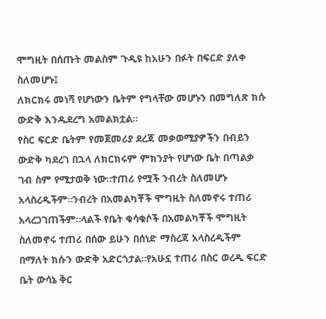ሞግዚት በሰጡት መልስም ጉዲዩ ከአሁን በፉት በፍርድ ያለቀ ስለመሆኑ፤
ለክርክሩ መነሻ የሆነውን ቤትም የግላቸው መሆኑን በመግለጽ ክሱ ውድቅ እንዱደረግ አመልክቷል።
የስር ፍርድ ቤትም የመጀመሪያ ደረጃ መቃወሚያዎችን በብይን ውድቅ ካደረገ በኋላ ለክርክሩም ምክንያት የሆነው ቤት በጣልቃ ገብ ስም የሚታወቅ ነው።ተጠሪ የሟች ንብረት ስለመሆኑ አላስረዲችም።ንብረት በአመልካቾች ሞግዚት ስለመኖሩ ተጠሪ አላረጋገጠችም።ላልች የቤት ቁሳቁሶች በአመልካቾች ሞግዚት ስለመኖሩ ተጠሪ በሰው ይሁን በሰነድ ማስረጃ አላስረዲችም በማለት ክሱን ውድቅ አድርጎታል።የአሁኗ ተጠሪ በስር ወረዲ ፍርድ ቤት ውሳኔ ቅር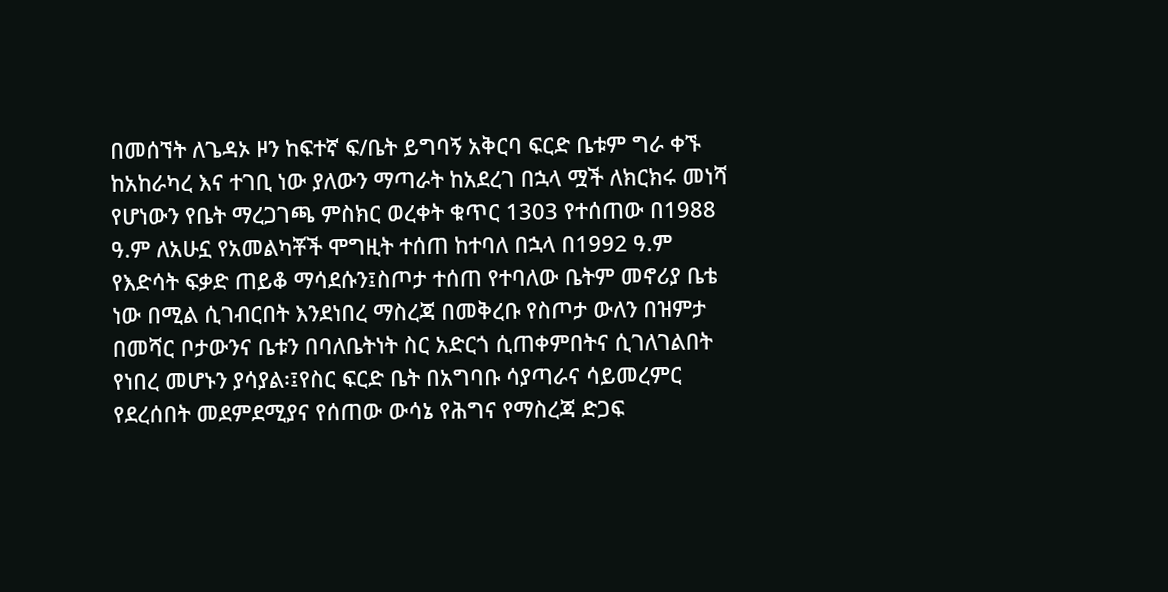በመሰኘት ለጌዳኦ ዞን ከፍተኛ ፍ/ቤት ይግባኝ አቅርባ ፍርድ ቤቱም ግራ ቀኙ ከአከራካረ እና ተገቢ ነው ያለውን ማጣራት ከአደረገ በኋላ ሟች ለክርክሩ መነሻ የሆነውን የቤት ማረጋገጫ ምስክር ወረቀት ቁጥር 1303 የተሰጠው በ1988 ዓ.ም ለአሁኗ የአመልካቾች ሞግዚት ተሰጠ ከተባለ በኋላ በ1992 ዓ.ም የእድሳት ፍቃድ ጠይቆ ማሳደሱን፤ስጦታ ተሰጠ የተባለው ቤትም መኖሪያ ቤቴ ነው በሚል ሲገብርበት እንደነበረ ማስረጃ በመቅረቡ የስጦታ ውለን በዝምታ በመሻር ቦታውንና ቤቱን በባለቤትነት ስር አድርጎ ሲጠቀምበትና ሲገለገልበት የነበረ መሆኑን ያሳያል፡፤የስር ፍርድ ቤት በአግባቡ ሳያጣራና ሳይመረምር የደረሰበት መደምደሚያና የሰጠው ውሳኔ የሕግና የማስረጃ ድጋፍ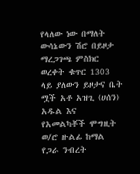የላለው ነው በማለት ውሳኔውን ሽሮ በይዞታ ማረጋገጫ ምስክር ወረቀት ቁጥር 1303 ላይ ያለውን ይዞታና ቤት ሟች አቶ አዝጊ (ሀሰን) አዱል እና የአመልካቾች ሞግዚት ወ/ሮ ዙልፊ ከማል የጋራ ንብረት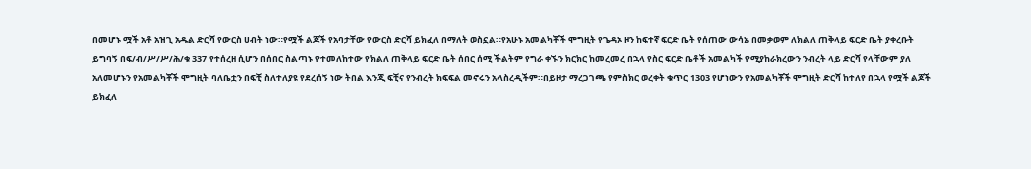በመሆኑ ሟች አቶ አዝጊ አዱል ድርሻ የውርስ ሀብት ነው።የሟች ልጆች የአባታቸው የውርስ ድርሻ ይክፈለ በማለት ወስኗል።የአሁኑ አመልካቾች ሞግዚት የጌዳኦ ዞን ከፍተኛ ፍርድ ቤት የሰጠው ውሳኔ በመቃወም ለክልለ ጠቅላይ ፍርድ ቤት ያቀረቡት ይግባኝ በፍ/ብ/ሥ/ሥ/ሕ/ቁ 337 የተሰረዘ ሲሆን በሰበር ስልጣኑ የተመለከተው የክልለ ጠቅላይ ፍርድ ቤት ሰበር ሰሚ ችልትም የግራ ቀኙን ክርክር ከመረመረ በኋላ የስር ፍርድ ቤቶች አመልካች የሚያከራክረውን ንብረት ላይ ድርሻ የላቸውም ያለ አለመሆኑን የአመልካቾች ሞግዚት ባለቤቷን በፍቺ ስለተለያዩ የደረሰኝ ነው ትበል እንጂ ፍቺና የንብረት ክፍፍል መኖሩን አላስረዲችም።በይዞታ ማረጋገጫ የምስክር ወረቀት ቁጥር 1303 የሆነውን የአመልካቾች ሞግዚት ድርሻ ከተለየ በኋላ የሟች ልጆች ይክፈለ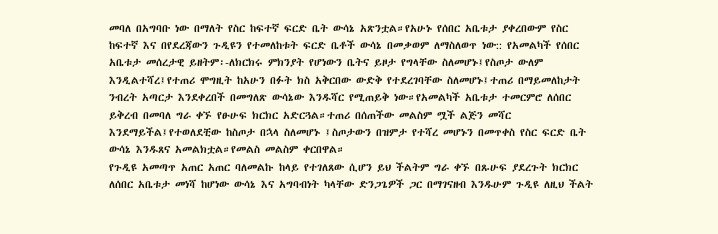መባለ በአግባቡ ነው በማለት የስር ከፍተኛ ፍርድ ቤት ውሳኔ አጽንቷል።የአሁኑ የሰበር አቤቱታ ያቀረበውም የስር ከፍተኛ እና በየደረጃውን ጉዲዩን የተመለከቱት ፍርድ ቤቶች ውሳኔ በመቃወም ለማስለወጥ ነው:: የአመልካች የሰበር አቤቱታ መሰረታዊ ይዘትም፡-ለክርክሩ ምክንያት የሆነውን ቤትና ይዞታ የግላቸው ስለመሆኑ፤የስጦታ ውለም እንዲልተሻረ፤የተጠሪ ሞግዚት ከአሁን በፉት ክስ አቅርበው ውድቅ የተደረገባቸው ስለመሆኑ፤ተጠሪ በማይመለከታት ንብረት አጣርታ እንደቀረበች በመግለጽ ውሳኔው እንዱሻር የሚጠይቅ ነው።የአመልካች አቤቱታ ተመርምሮ ለሰበር ይቅረብ በመባለ ግራ ቀኙ የፁሁፍ ክርክር አድርጓል።ተጠሪ በሰጠችው መልስም ሟች ልጅን መሻር እንደማይችል፤የተወለደቺው ከስጦታ በኋላ ስለመሆኑ ፤ስጦታውን በዝምታ የተሻረ መሆኑን በመጥቀስ የስር ፍርድ ቤት ውሳኔ እንዱጸና አመልክቷል።የመልስ መልስም ቀርበዋል።
የጉዲዩ አመጣጥ አጠር አጠር ባለመልኩ ከላይ የተገለጸው ሲሆን ይህ ችልትም ግራ ቀኙ በጹሁፍ ያደረጉት ክርክር ለሰበር አቤቱታ መነሻ ከሆነው ውሳኔ እና አግባብነት ካላቸው ድንጋጌዎች ጋር በማገናዘብ እንዱሁም ጉዲዩ ለዚህ ችልት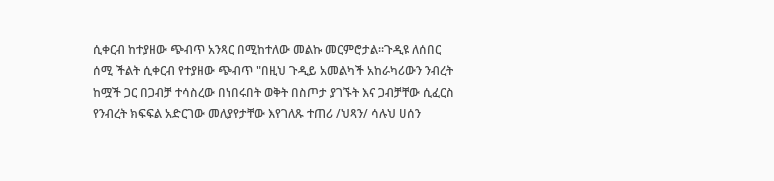ሲቀርብ ከተያዘው ጭብጥ አንጻር በሚከተለው መልኩ መርምሮታል።ጉዲዩ ለሰበር ሰሚ ችልት ሲቀርብ የተያዘው ጭብጥ "በዚህ ጉዲይ አመልካች አከራካሪውን ንብረት ከሟች ጋር በጋብቻ ተሳስረው በነበሩበት ወቅት በስጦታ ያገኙት እና ጋብቻቸው ሲፈርስ የንብረት ክፍፍል አድርገው መለያየታቸው እየገለጹ ተጠሪ /ህጻን/ ሳሉህ ሀሰን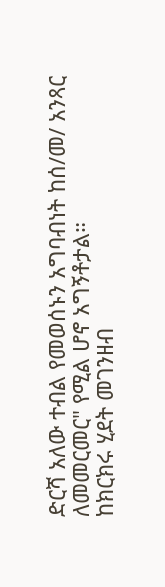ድርሻ አለው ተብል የመወሰኑን አግባብነት ከሰ/መ/ አንጻር ለመመርመር" የሚል ሆኖ አግኝቶታል።
ከክርክሩ ሂደት መገንዘብ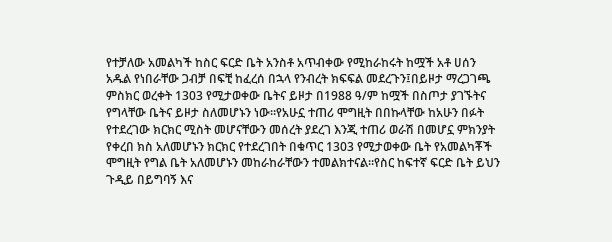የተቻለው አመልካች ከስር ፍርድ ቤት አንስቶ አጥብቀው የሚከራከሩት ከሟች አቶ ሀሰን አዱል የነበራቸው ጋብቻ በፍቺ ከፈረሰ በኋላ የንብረት ክፍፍል መደረጉን፤በይዞታ ማረጋገጫ ምስክር ወረቀት 1303 የሚታወቀው ቤትና ይዞታ በ1988 ዓ/ም ከሟች በስጦታ ያገኙትና የግላቸው ቤትና ይዞታ ስለመሆኑን ነው።የአሁኗ ተጠሪ ሞግዚት በበኩላቸው ከአሁን በፉት የተደረገው ክርክር ሚስት መሆናቸውን መሰረት ያደረገ እንጂ ተጠሪ ወራሽ በመሆኗ ምክንያት የቀረበ ክስ አለመሆኑን ክርክር የተደረገበት በቁጥር 1303 የሚታወቀው ቤት የአመልካቾች ሞግዚት የግል ቤት አለመሆኑን መከራከራቸውን ተመልክተናል።የስር ከፍተኛ ፍርድ ቤት ይህን ጉዲይ በይግባኝ እና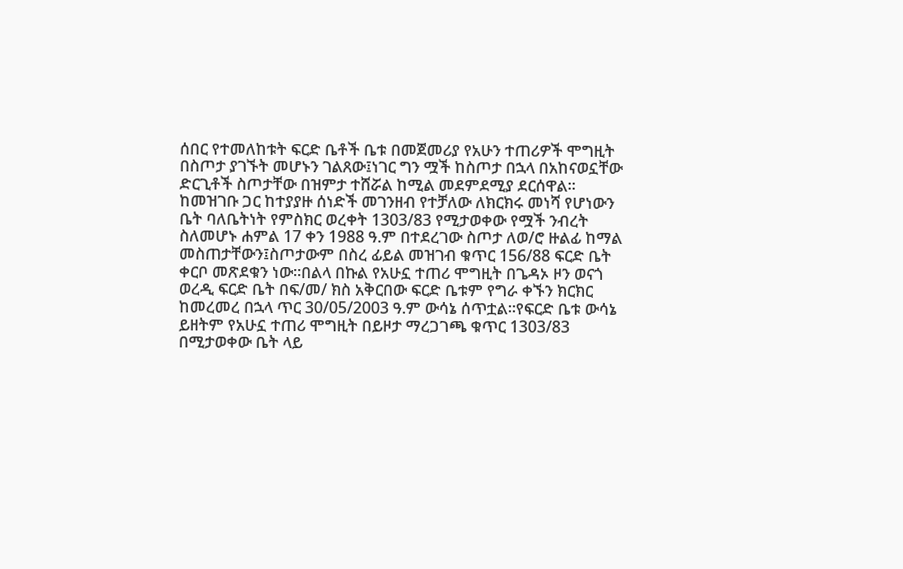ሰበር የተመለከቱት ፍርድ ቤቶች ቤቱ በመጀመሪያ የአሁን ተጠሪዎች ሞግዚት በስጦታ ያገኙት መሆኑን ገልጸው፤ነገር ግን ሟች ከስጦታ በኋላ በአከናወኗቸው ድርጊቶች ስጦታቸው በዝምታ ተሸሯል ከሚል መደምደሚያ ደርሰዋል።
ከመዝገቡ ጋር ከተያያዙ ሰነድች መገንዘብ የተቻለው ለክርክሩ መነሻ የሆነውን ቤት ባለቤትነት የምስክር ወረቀት 1303/83 የሚታወቀው የሟች ንብረት ስለመሆኑ ሐምል 17 ቀን 1988 ዓ.ም በተደረገው ስጦታ ለወ/ሮ ዙልፊ ከማል መስጠታቸውን፤ስጦታውም በስረ ፊይል መዝገብ ቁጥር 156/88 ፍርድ ቤት ቀርቦ መጽደቁን ነው።በልላ በኩል የአሁኗ ተጠሪ ሞግዚት በጌዳኦ ዞን ወናጎ ወረዲ ፍርድ ቤት በፍ/መ/ ክስ አቅርበው ፍርድ ቤቱም የግራ ቀኙን ክርክር ከመረመረ በኋላ ጥር 30/05/2003 ዓ.ም ውሳኔ ሰጥቷል።የፍርድ ቤቱ ውሳኔ ይዘትም የአሁኗ ተጠሪ ሞግዚት በይዞታ ማረጋገጫ ቁጥር 1303/83 በሚታወቀው ቤት ላይ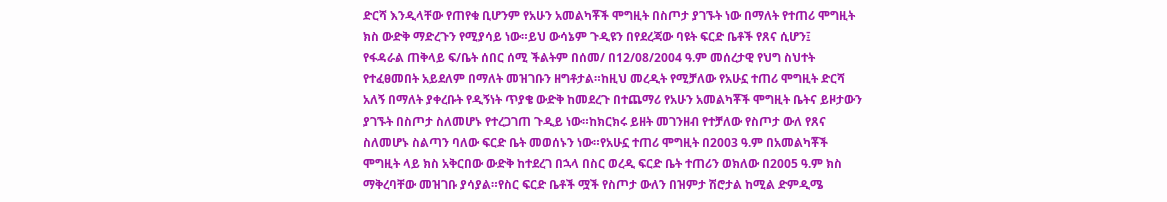ድርሻ እንዲላቸው የጠየቁ ቢሆንም የአሁን አመልካቾች ሞግዚት በስጦታ ያገኙት ነው በማለት የተጠሪ ሞግዚት ክስ ውድቅ ማድረጉን የሚያሳይ ነው።ይህ ውሳኔም ጉዲዩን በየደረጃው ባዩት ፍርድ ቤቶች የጸና ሲሆን፤
የፋዳራል ጠቅላይ ፍ/ቤት ሰበር ሰሚ ችልትም በሰመ/ በ12/08/2004 ዓ.ም መሰረታዊ የህግ ስህተት የተፈፀመበት አይደለም በማለት መዝገቡን ዘግቶታል።ከዚህ መረዲት የሚቻለው የአሁኗ ተጠሪ ሞግዚት ድርሻ አለኝ በማለት ያቀረቡት የዲኝነት ጥያቄ ውድቅ ከመደረጉ በተጨማሪ የአሁን አመልካቾች ሞግዚት ቤትና ይዞታውን ያገኙት በስጦታ ስለመሆኑ የተረጋገጠ ጉዲይ ነው።ከክርክሩ ይዘት መገንዘብ የተቻለው የስጦታ ውለ የጸና ስለመሆኑ ስልጣን ባለው ፍርድ ቤት መወሰኑን ነው።የአሁኗ ተጠሪ ሞግዚት በ2003 ዓ.ም በአመልካቾች ሞግዚት ላይ ክስ አቅርበው ውድቅ ከተደረገ በኋላ በስር ወረዲ ፍርድ ቤት ተጠሪን ወክለው በ2005 ዓ.ም ክስ ማቅረባቸው መዝገቡ ያሳያል።የስር ፍርድ ቤቶች ሟች የስጦታ ውለን በዝምታ ሽሮታል ከሚል ድምዲሜ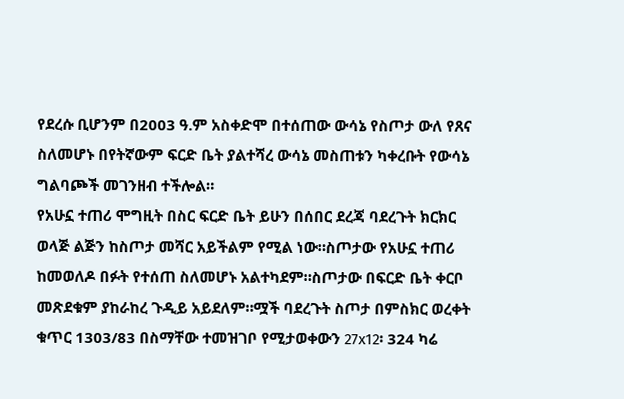የደረሱ ቢሆንም በ2003 ዓ.ም አስቀድሞ በተሰጠው ውሳኔ የስጦታ ውለ የጸና ስለመሆኑ በየትኛውም ፍርድ ቤት ያልተሻረ ውሳኔ መስጠቱን ካቀረቡት የውሳኔ ግልባጮች መገንዘብ ተችሎል።
የአሁኗ ተጠሪ ሞግዚት በስር ፍርድ ቤት ይሁን በሰበር ደረጃ ባደረጉት ክርክር ወላጅ ልጅን ከስጦታ መሻር አይችልም የሚል ነው።ስጦታው የአሁኗ ተጠሪ ከመወለዶ በፉት የተሰጠ ስለመሆኑ አልተካደም።ስጦታው በፍርድ ቤት ቀርቦ መጽደቁም ያከራከረ ጉዲይ አይደለም።ሟች ባደረጉት ስጦታ በምስክር ወረቀት ቁጥር 1303/83 በስማቸው ተመዝገቦ የሚታወቀውን 27x12፡ 324 ካሬ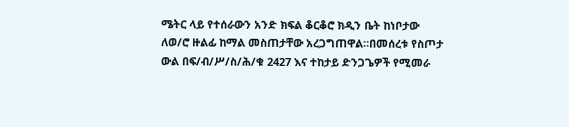ሜትር ላይ የተሰራውን አንድ ክፍል ቆርቆሮ ክዲን ቤት ከነቦታው ለወ/ሮ ዙልፊ ከማል መስጠታቸው አረጋግጠዋል።በመሰረቱ የስጦታ ውል በፍ/ብ/ሥ/ስ/ሕ/ቁ 2427 እና ተከታይ ድንጋጌዎች የሚመራ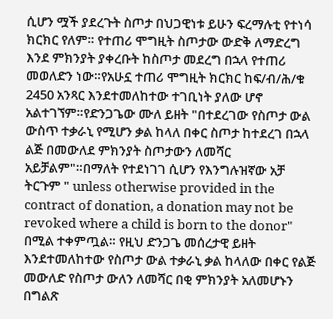ሲሆን ሟች ያደረጉት ስጦታ በህጋዊነቱ ይሁን ፍረማሉቲ የተነሳ ክርክር የለም። የተጠሪ ሞግዚት ስጦታው ውድቅ ለማድረግ እንደ ምክንያት ያቀረቡት ከስጦታ መደረግ በኋላ የተጠሪ መወለድን ነው።የአሁኗ ተጠሪ ሞግዚት ክርክር ከፍ/ብ/ሕ/ቁ 2450 አንጻር እንደተመለከተው ተገቢነት ያለው ሆኖ አልተገኘም።የድንጋጌው ሙለ ይዘት "በተደረገው የስጦታ ውል ውስጥ ተቃራኒ የሚሆን ቃል ከላለ በቀር ስጦታ ከተደረገ በኋላ ልጅ በመውለደ ምክንያት ስጦታውን ለመሻር አይቻልም"።በማለት የተደነገገ ሲሆን የእንግሉዝኛው አቻ ትርጉም " unless otherwise provided in the contract of donation, a donation may not be revoked where a child is born to the donor" በሚል ተቀምጧል። የዚህ ድንጋጌ መሰረታዊ ይዘት እንደተመለከተው የስጦታ ውል ተቃራኒ ቃል ከላለው በቀር የልጅ መውለድ የስጦታ ውለን ለመሻር በቂ ምክንያት አለመሆኑን በግልጽ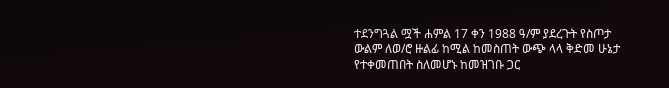ተደንግጓል ሟች ሐምል 17 ቀን 1988 ዓ/ም ያደረጉት የስጦታ ውልም ለወ/ሮ ዙልፊ ከሚል ከመስጠት ውጭ ላላ ቅድመ ሁኔታ የተቀመጠበት ስለመሆኑ ከመዝገቡ ጋር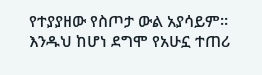የተያያዘው የስጦታ ውል አያሳይም። እንዱህ ከሆነ ደግሞ የአሁኗ ተጠሪ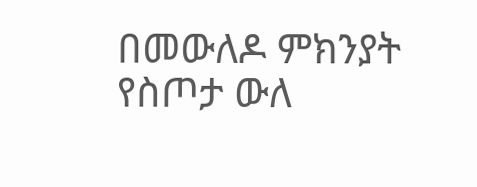በመውለዶ ምክንያት የስጦታ ውለ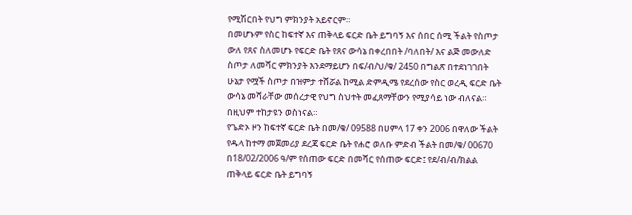የሚሽርበት የህግ ምክንያት አይኖርም።
በመሆኑም የስር ከፍተኛ እና ጠቅላይ ፍርድ ቤት ይግባኝ እና ሰበር ሰሚ ችልት የስጦታ ውለ የጸና ስለመሆኑ የፍርድ ቤት የጸና ውሳኔ በቀረበበት /ባለበት/ እና ልጅ መውለድ ስጦታ ለመሻር ምክንያት እንደማይሆን በፍ/ብ/ህ/ቁ/ 2450 በግልጽ በተደነገገበት ሁኔታ የሟች ስጦታ በዝምታ ተሸሯል ከሚል ድምዲሜ የደረሰው የስር ወረዲ ፍርድ ቤት ውሳኔ መሻራቸው መሰረታዊ የህግ ስህተት መፈጸማቸውን የሚያሳይ ነው ብለናል። በዚህም ተከታዩን ወስነናል።
የጌድኦ ዞን ከፍተኛ ፍርድ ቤት በመ/ቁ/ 09588 በሀምላ 17 ቀን 2006 በዋለው ችልት የዱላ ከተማ መጀመሪያ ደረጃ ፍርድ ቤት የሐሮ ወለቡ ምድብ ችልት በመ/ቁ/ 00670 በ18/02/2006 ዓ/ም የሰጠው ፍርድ በመሻር የሰጠው ፍርድ፤ የደ/ብ/ብ/ክልል ጠቅላይ ፍርድ ቤት ይግባኝ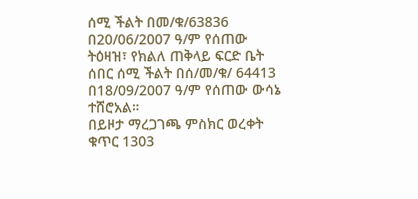ሰሚ ችልት በመ/ቁ/63836 በ20/06/2007 ዓ/ም የሰጠው ትዕዛዝ፣ የክልለ ጠቅላይ ፍርድ ቤት ሰበር ሰሚ ችልት በሰ/መ/ቁ/ 64413 በ18/09/2007 ዓ/ም የሰጠው ውሳኔ ተሸሮአል።
በይዞታ ማረጋገጫ ምስክር ወረቀት ቁጥር 1303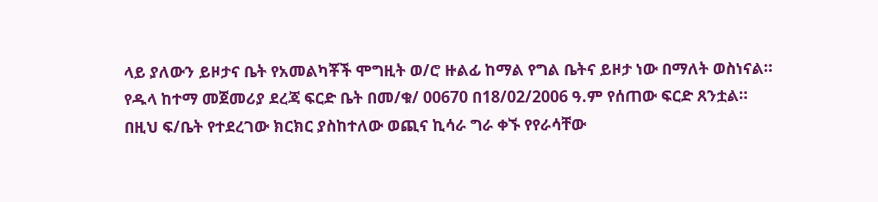ላይ ያለውን ይዞታና ቤት የአመልካቾች ሞግዚት ወ/ሮ ዙልፊ ከማል የግል ቤትና ይዞታ ነው በማለት ወስነናል።
የዱላ ከተማ መጀመሪያ ደረጃ ፍርድ ቤት በመ/ቁ/ 00670 በ18/02/2006 ዓ.ም የሰጠው ፍርድ ጸንቷል።
በዚህ ፍ/ቤት የተደረገው ክርክር ያስከተለው ወጪና ኪሳራ ግራ ቀኙ የየራሳቸው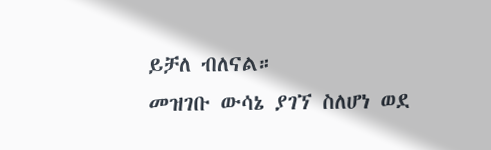ይቻለ ብለናል።
መዝገቡ ውሳኔ ያገኘ ስለሆነ ወደ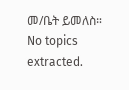መ/ቤት ይመለስ።
No topics extracted.